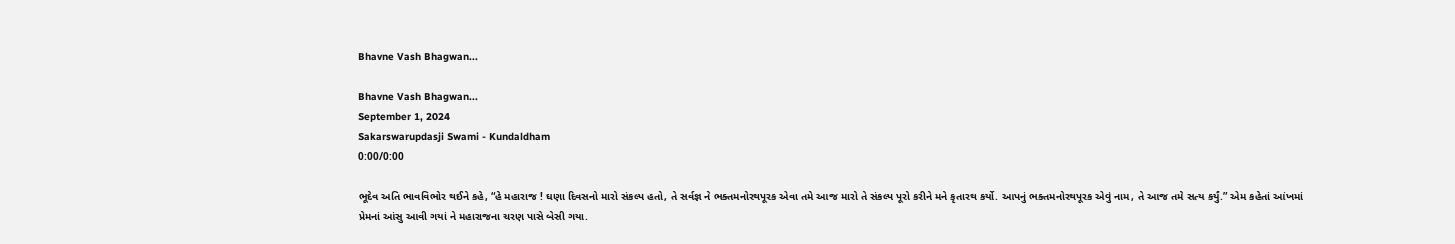Bhavne Vash Bhagwan...

Bhavne Vash Bhagwan...
September 1, 2024
Sakarswarupdasji Swami - Kundaldham
0:00/0:00

ભૂદેવ અતિ ભાવવિભોર થઈને કહે, “હે મહારાજ ! ઘણા દિવસનો મારો સંકલ્પ હતો, તે સર્વજ્ઞ ને ભક્તમનોરથપૂરક એવા તમે આજ મારો તે સંકલ્પ પૂરો કરીને મને કૃતારથ કર્યો. આપનું ભક્તમનોરથપૂરક એવું નામ, તે આજ તમે સત્ય કર્યું.” એમ કહેતાં આંખમાં પ્રેમનાં આંસુ આવી ગયાં ને મહારાજના ચરણ પાસે બેસી ગયા.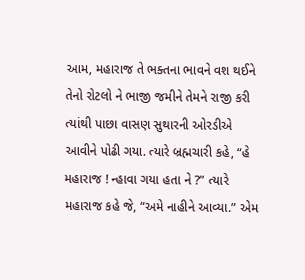આમ, મહારાજ તે ભક્તના ભાવને વશ થઈને તેનો રોટલો ને ભાજી જમીને તેમને રાજી કરી ત્યાંથી પાછા વાસણ સુથારની ઓરડીએ આવીને પોઢી ગયા. ત્યારે બ્રહ્મચારી કહે, “હે મહારાજ ! ન્હાવા ગયા હતા ને ?” ત્યારે મહારાજ કહે જે, “અમે નાહીને આવ્યા.” એમ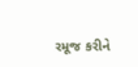રમૂજ કરીને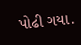પોઢી ગયા.